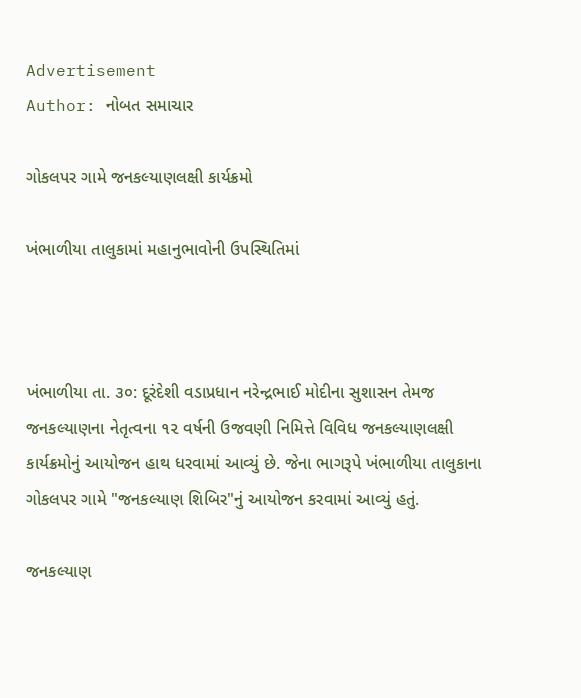Advertisement
Author: નોબત સમાચાર

ગોકલપર ગામે જનકલ્યાણલક્ષી કાર્યક્રમો

ખંભાળીયા તાલુકામાં મહાનુભાવોની ઉપસ્થિતિમાં



ખંભાળીયા તા. ૩૦: દૂરંદેશી વડાપ્રધાન નરેન્દ્રભાઈ મોદીના સુશાસન તેમજ જનકલ્યાણના નેતૃત્વના ૧૨ વર્ષની ઉજવણી નિમિત્તે વિવિધ જનકલ્યાણલક્ષી કાર્યક્રમોનું આયોજન હાથ ધરવામાં આવ્યું છે. જેના ભાગરૂપે ખંભાળીયા તાલુકાના ગોકલપર ગામે "જનકલ્યાણ શિબિર"નું આયોજન કરવામાં આવ્યું હતું.

જનકલ્યાણ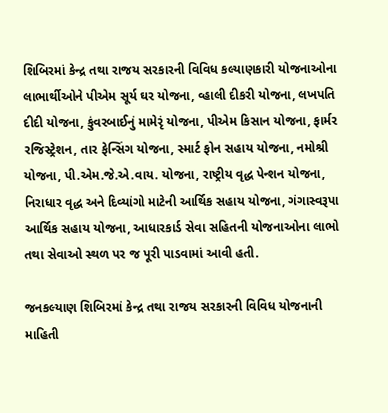શિબિરમાં કેન્દ્ર તથા રાજય સરકારની વિવિધ કલ્યાણકારી યોજનાઓના લાભાર્થીઓને પીએમ સૂર્ય ઘર યોજના, વ્હાલી દીકરી યોજના, લખપતિ દીદી યોજના, કુંવરબાઈનું મામેરૃં યોજના, પીએમ કિસાન યોજના, ફાર્મર રજિસ્ટ્રેશન, તાર ફેન્સિંગ યોજના, સ્માર્ટ ફોન સહાય યોજના, નમોશ્રી યોજના, પી.એમ.જે.એ.વાય. યોજના, રાષ્ટ્રીય વૃદ્ધ પેન્શન યોજના, નિરાધાર વૃદ્ધ અને દિવ્યાંગો માટેની આર્થિક સહાય યોજના, ગંગાસ્વરૂપા આર્થિક સહાય યોજના, આધારકાર્ડ સેવા સહિતની યોજનાઓના લાભો તથા સેવાઓ સ્થળ પર જ પૂરી પાડવામાં આવી હતી.

જનકલ્યાણ શિબિરમાં કેન્દ્ર તથા રાજય સરકારની વિવિધ યોજનાની માહિતી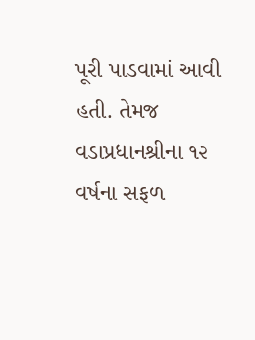પૂરી પાડવામાં આવી હતી. તેમજ વડાપ્રધાનશ્રીના ૧૨ વર્ષના સફળ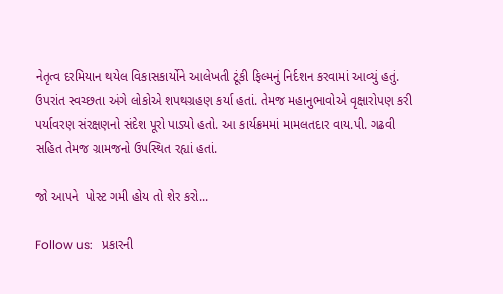નેતૃત્વ દરમિયાન થયેલ વિકાસકાર્યોને આલેખતી ટૂંકી ફિલ્મનું નિર્દશન કરવામાં આવ્યું હતું. ઉપરાંત સ્વચ્છતા અંગે લોકોએ શપથગ્રહણ કર્યા હતાં. તેમજ મહાનુભાવોએ વૃક્ષારોપણ કરી પર્યાવરણ સંરક્ષણનો સંદેશ પૂરો પાડ્યો હતો. આ કાર્યક્રમમાં મામલતદાર વાય.પી. ગઢવી સહિત તેમજ ગ્રામજનો ઉપસ્થિત રહ્યાં હતાં.

જો આપને  પોસ્ટ ગમી હોય તો શેર કરો...

Follow us:   પ્રકારની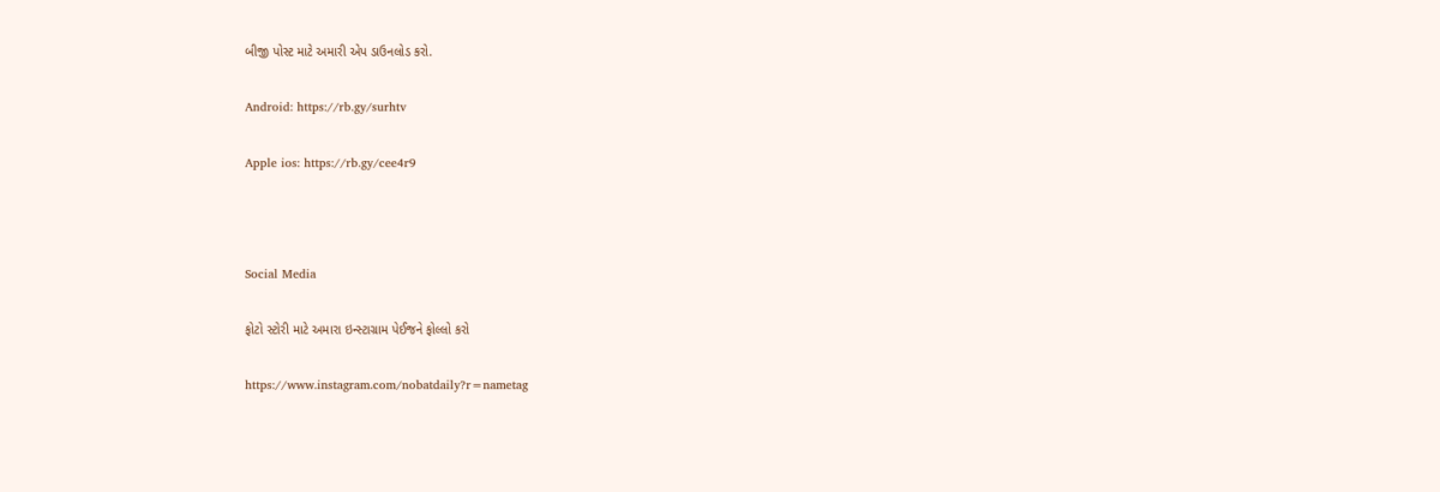બીજી પોસ્ટ માટે અમારી એપ ડાઉનલોડ કરો.

Android: https://rb.gy/surhtv

Apple ios: https://rb.gy/cee4r9



Social Media

ફોટો સ્ટોરી માટે અમારા ઇન્સ્ટાગ્રામ પેઈજને ફોલ્લો કરો

https://www.instagram.com/nobatdaily?r=nametag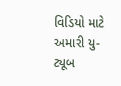વિડિયો માટે અમારી યુ-ટ્યૂબ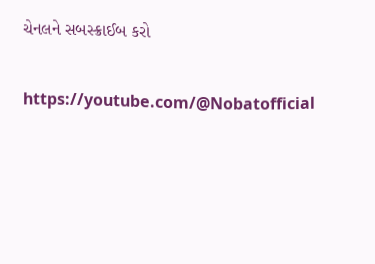ચેનલને સબસ્ક્રાઈબ કરો

https://youtube.com/@Nobatofficial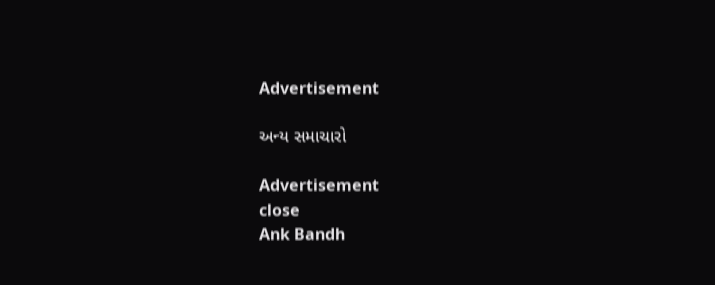Advertisement

અન્ય સમાચારો

Advertisement
close
Ank Bandh